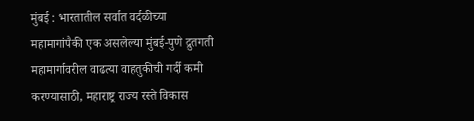मुंबई : भारतातील सर्वात वर्दळीच्या महामागांपैकी एक असलेल्या मुंबई-पुणे द्रुतगती महामार्गावरील वाढत्या वाहतुकीची गर्दी कमी करण्यासाठी, महाराष्ट्र राज्य रस्ते विकास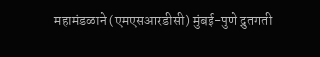महामंडळाने (एमएसआरडीसी) मुंबई-पुणे द्रुतगती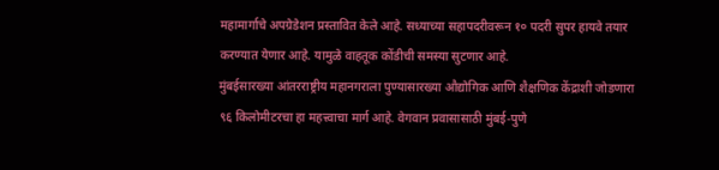महामार्गाचे अपग्रेडेशन प्रस्तावित केले आहे. सध्याच्या सहापदरीवरून १० पदरी सुपर हायवे तयार करण्यात येणार आहे. यामुळे वाहतूक कोंडीची समस्या सुटणार आहे.
मुंबईसारख्या आंतरराष्ट्रीय महानगराला पुण्यासारख्या औद्योगिक आणि शैक्षणिक केंद्राशी जोडणारा ९६ किलोमीटरचा हा महत्त्वाचा मार्ग आहे. वेगवान प्रवासासाठी मुंबई-पुणे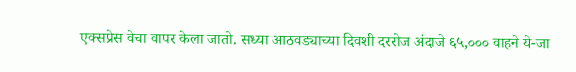एक्सप्रेस वेचा वापर केला जातो. सध्या आठवड्याच्या दिवशी दररोज अंदाजे ६५,००० वाहने ये-जा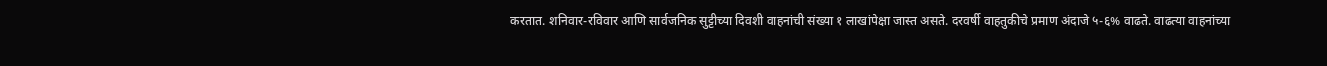करतात. शनिवार-रविवार आणि सार्वजनिक सुट्टीच्या दिवशी वाहनांची संख्या १ लाखांपेक्षा जास्त असते. दरवर्षी वाहतुकीचे प्रमाण अंदाजे ५-६% वाढते. वाढत्या वाहनांच्या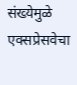संख्येमुळे एक्सप्रेसवेचा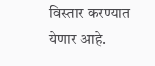विस्तार करण्यात येणार आहे.